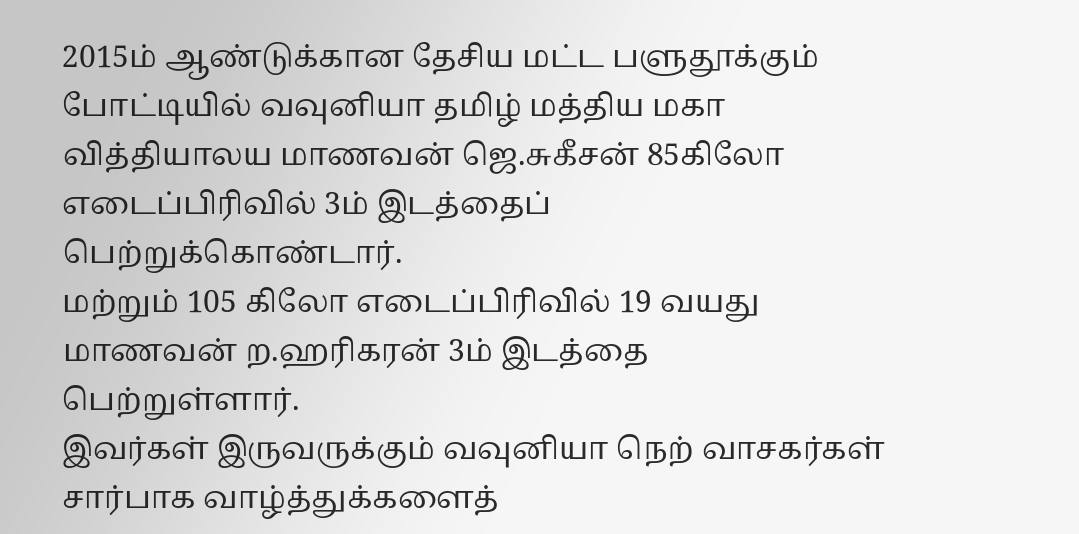2015ம் ஆண்டுக்கான தேசிய மட்ட பளுதூக்கும் போட்டியில் வவுனியா தமிழ் மத்திய மகா வித்தியாலய மாணவன் ஜெ.சுகீசன் 85கிலோ எடைப்பிரிவில் 3ம் இடத்தைப் பெற்றுக்கொண்டார்.
மற்றும் 105 கிலோ எடைப்பிரிவில் 19 வயது மாணவன் ற.ஹரிகரன் 3ம் இடத்தை பெற்றுள்ளார்.
இவர்கள் இருவருக்கும் வவுனியா நெற் வாசகர்கள் சார்பாக வாழ்த்துக்களைத்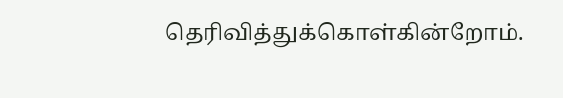தெரிவித்துக்கொள்கின்றோம்.